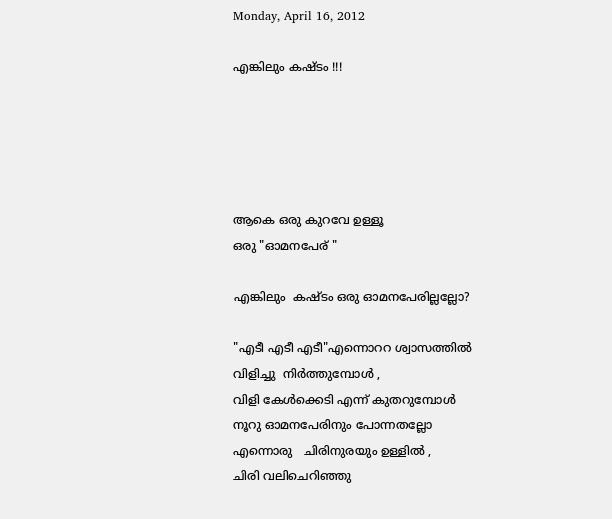Monday, April 16, 2012

എങ്കിലും കഷ്ടം !!!





ആകെ ഒരു കുറവേ ഉള്ളൂ
ഒരു "ഓമനപേര് "

എങ്കിലും  കഷ്ടം ഒരു ഓമനപേരില്ലല്ലോ?

"എടീ എടീ എടീ"എന്നൊററ ശ്വാസത്തില്‍
വിളിച്ചു  നിര്‍ത്തുമ്പോള്‍ ,
വിളി കേള്‍ക്കെടി എന്ന് കുതറുമ്പോള്‍
നൂറു ഓമനപേരിനും പോന്നതല്ലോ
എന്നൊരു   ചിരിനുരയും ഉള്ളില്‍ ,
ചിരി വലിചെറിഞ്ഞു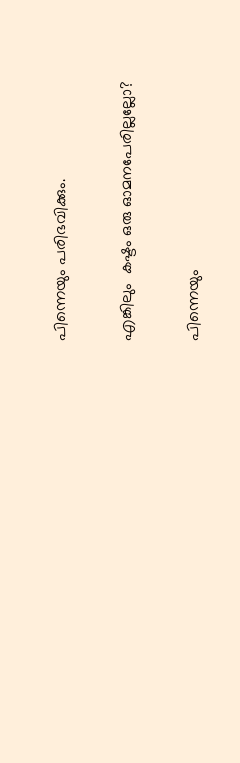പിന്നെയും പരിഭവിക്കും.

എങ്കിലും  കഷ്ടം ഒരു ഓമനപേരില്ലല്ലോ?

പിന്നെയും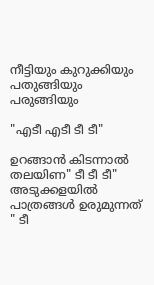നീട്ടിയും കുറുക്കിയും
പതുങ്ങിയും പരുങ്ങിയും

"എടീ എടീ ടീ ടീ"

ഉറങ്ങാന്‍ കിടന്നാല്‍ തലയിണ" ടീ ടീ ടീ"
അടുക്കളയില്‍ പാത്രങ്ങള്‍ ഉരുമുന്നത്   " ടീ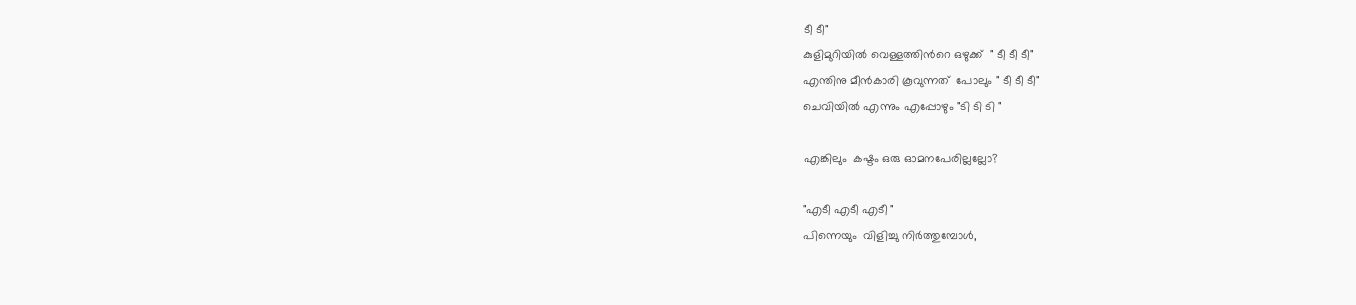ടീ ടീ"
കുളിമുറിയില്‍ വെള്ളത്തിന്‍റെ ഒഴുക്ക്  " ടീ ടീ ടീ"
എന്തിനു മീന്‍കാരി കൂവുന്നത്  പോലും " ടീ ടീ ടീ"
ചെവിയില്‍ എന്നും എപ്പോഴും "ടി ടി ടി "

എങ്കിലും  കഷ്ടം ഒരു ഓമനപേരില്ലല്ലോ?

"എടീ എടീ എടീ "
പിന്നെയും  വിളിച്ചു നിര്‍ത്തുമ്പോള്‍,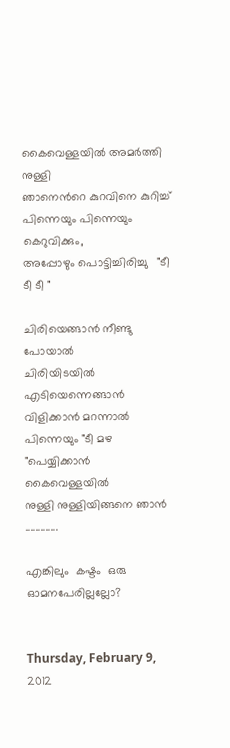കൈവെള്ളയില്‍ അമര്‍ത്തി നുള്ളി
ഞാനെന്‍റെ കുറവിനെ കുറിച്ച്
പിന്നെയും പിന്നെയും കെറുവിക്കും,
അപ്പോഴും പൊട്ടിച്ചിരിച്ചു   "ടീ ടീ ടീ "

ചിരിയെങ്ങാന്‍ നീണ്ടു പോയാല്‍
ചിരിയിടയില്‍ എടിയെന്നെങ്ങാന്‍
വിളിക്കാന്‍ മറന്നാല്‍
പിന്നെയും "ടീ മഴ "പെയ്യിക്കാന്‍ കൈവെള്ളയില്‍
നുള്ളി നുള്ളിയിങ്ങനെ ഞാന്‍ .............

എങ്കിലും  കഷ്ടം  ഒരു ഓമനപേരില്ലല്ലോ?


Thursday, February 9, 2012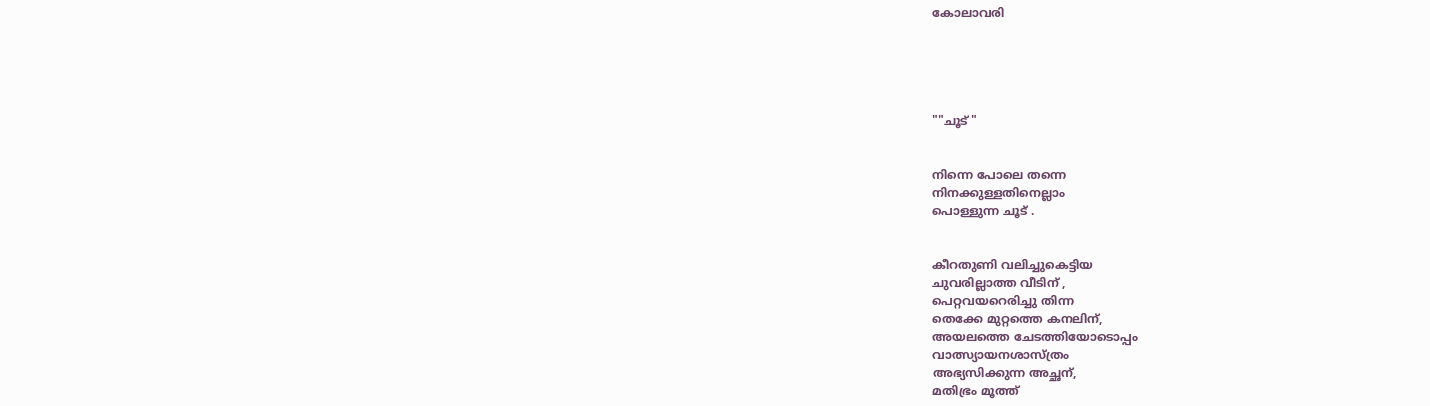കോലാവരി





""ചൂട് "


നിന്നെ പോലെ തന്നെ
നിനക്കുള്ളതിനെല്ലാം
പൊള്ളുന്ന ചൂട് .


കീറതുണി വലിച്ചുകെട്ടിയ
ചുവരില്ലാത്ത വീടിന് ,
പെറ്റവയറെരിച്ചു തിന്ന
തെക്കേ മുറ്റത്തെ കനലിന്,
അയലത്തെ ചേടത്തിയോടൊപ്പം
വാത്സ്യായനശാസ്ത്രം
അഭ്യസിക്കുന്ന അച്ഛന്,
മതിഭ്രം മൂത്ത്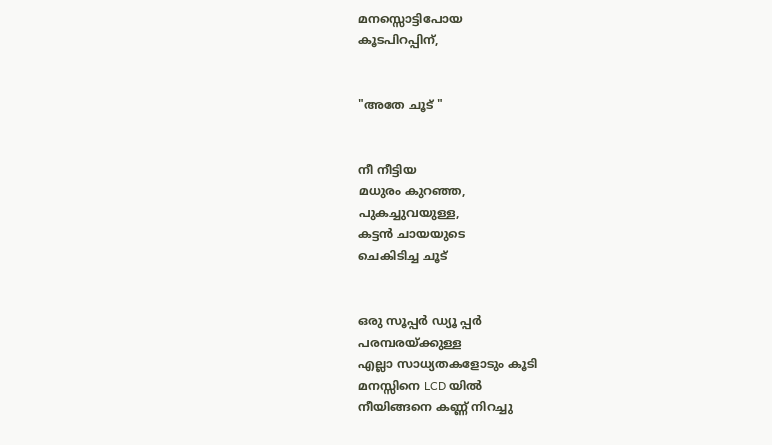മനസ്സൊട്ടിപോയ
കൂടപിറപ്പിന്,


"അതേ ചൂട് "


നീ നീട്ടിയ
മധുരം കുറഞ്ഞ,
പുകച്ചുവയുള്ള,
കട്ടന്‍ ചായയുടെ
ചെകിടിച്ച ചൂട്


ഒരു സൂപ്പര്‍ ഡ്യൂ പ്പര്‍
പരമ്പരയ്ക്കുള്ള
എല്ലാ സാധ്യതകളോടും കൂടി
മനസ്സിനെ LCD യില്‍
നീയിങ്ങനെ കണ്ണ് നിറച്ചു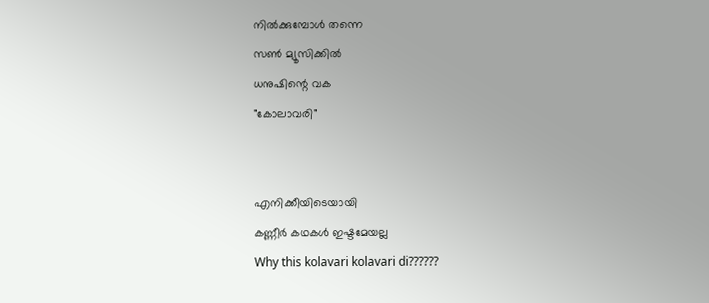നില്‍ക്കുമ്പോള്‍ തന്നെ
സണ്‍ മ്യൂസിക്കില്‍
ധനുഷിന്റെ വക
"കോലാവരി"


എനിക്കീയിടെയായി
കണ്ണീര്‍ കഥകള്‍ ഇഷ്ടമേയല്ല
Why this kolavari kolavari di??????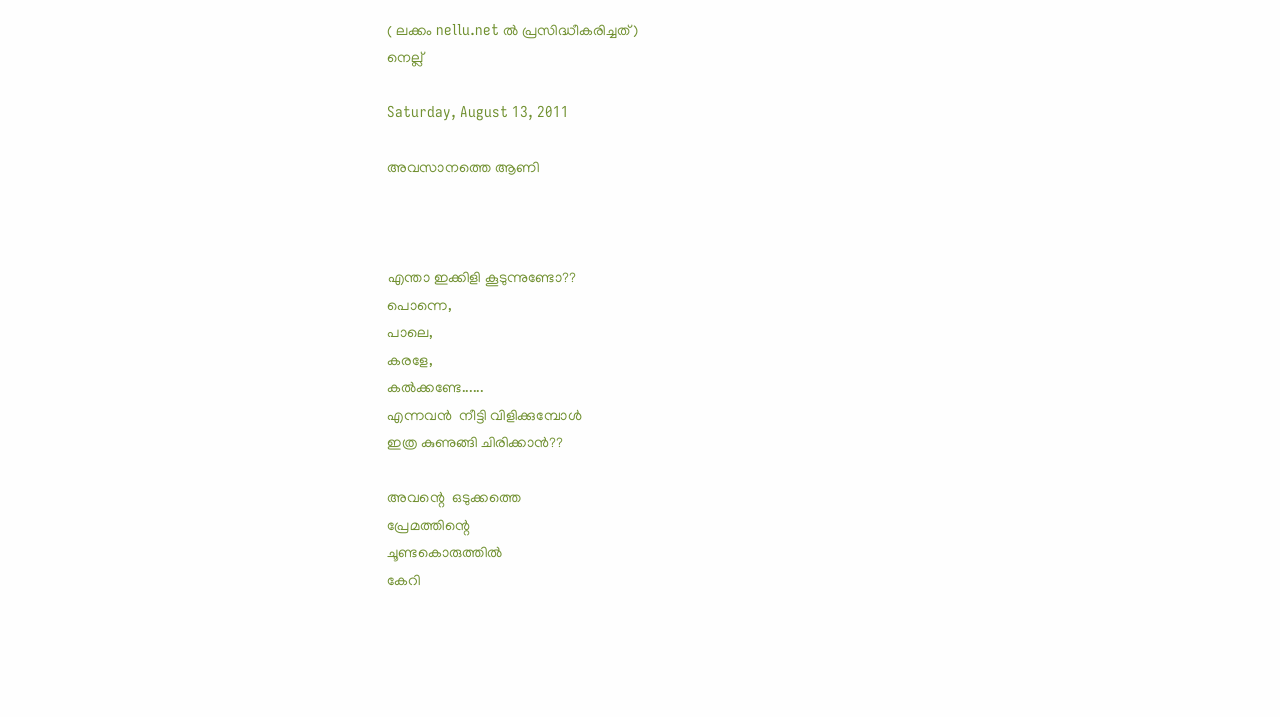( ലക്കം nellu.net ല്‍ പ്രസിദ്ധീകരിച്ചത്)
നെല്ല്

Saturday, August 13, 2011

അവസാനത്തെ ആണി



എന്താ ഇക്കിളി കൂടുന്നുണ്ടോ??
പൊന്നെ,
പാലെ,
കരളേ,
കല്‍ക്കണ്ടേ......
എന്നവന്‍  നീട്ടി വിളിക്കുമ്പോള്‍
ഇത്ര കുണുങ്ങി ചിരിക്കാന്‍??

അവന്റെ  ഒടുക്കത്തെ
പ്രേമത്തിന്റെ
ചൂണ്ടകൊരുത്തില്‍
കേറി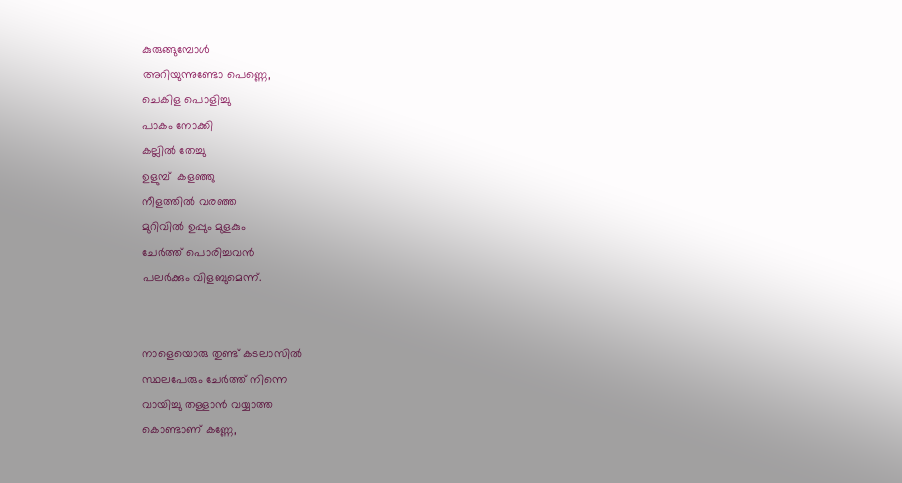കുരുങ്ങുമ്പോള്‍
അറിയുന്നുണ്ടോ പെണ്ണെ,
ചെകിള പൊളിച്ചു
പാകം നോക്കി
കല്ലില്‍ തേച്ചു
ഉളുമ്പ്  കളഞ്ഞു
നീളത്തില്‍ വരഞ്ഞ
മുറിവില്‍ ഉപ്പും മുളകും
ചേര്‍ത്ത് പൊരിച്ചവന്‍
പലര്‍ക്കും വിളബുമെന്ന്.


നാളെയൊരു തുണ്ട് കടലാസില്‍
സ്ഥലപേരും ചേര്‍ത്ത് നിന്നെ
വായിച്ചു തള്ളാന്‍ വയ്യാത്ത
കൊണ്ടാണ് കണ്ണേ,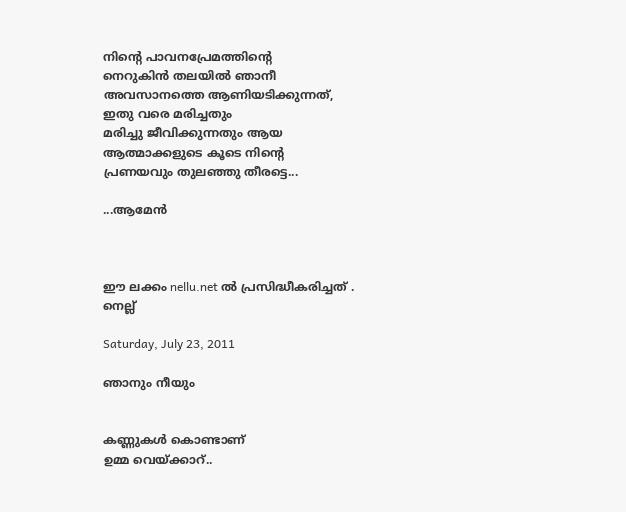നിന്റെ പാവനപ്രേമത്തിന്റെ
നെറുകിന്‍ തലയില്‍ ഞാനീ
അവസാനത്തെ ആണിയടിക്കുന്നത്,
ഇതു വരെ മരിച്ചതും
മരിച്ചു ജീവിക്കുന്നതും ആയ
ആത്മാക്കളുടെ കൂടെ നിന്റെ
പ്രണയവും തുലഞ്ഞു തീരട്ടെ...

...ആമേന്‍



ഈ ലക്കം nellu.net ല്‍ പ്രസിദ്ധീകരിച്ചത് .
നെല്ല്

Saturday, July 23, 2011

ഞാനും നീയും


കണ്ണുകള്‍ കൊണ്ടാണ്
ഉമ്മ വെയ്ക്കാറ്‌..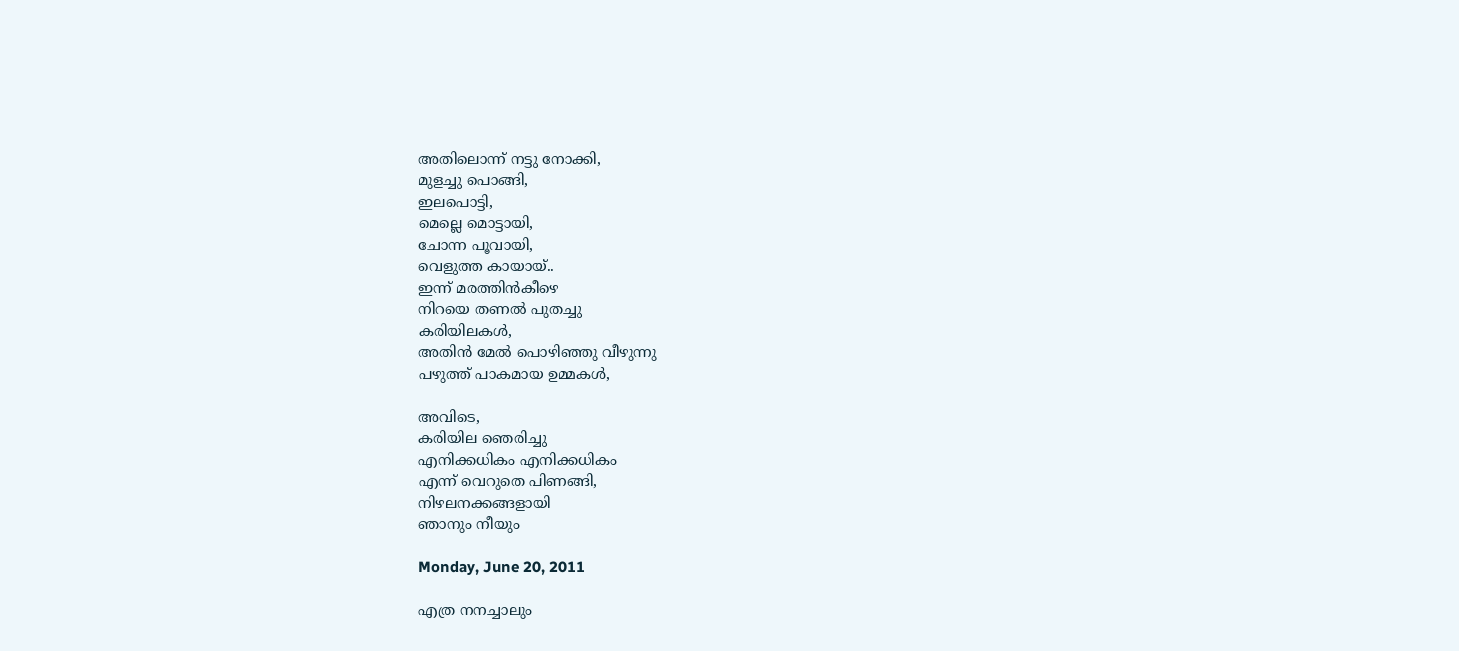അതിലൊന്ന് നട്ടു നോക്കി,
മുളച്ചു പൊങ്ങി,
ഇലപൊട്ടി,
മെല്ലെ മൊട്ടായി,
ചോന്ന പൂവായി,
വെളുത്ത കായായ്‌..
ഇന്ന് മരത്തിന്‍കീഴെ
നിറയെ തണല്‍ പുതച്ചു
കരിയിലകള്‍,
അതിന്‍ മേല്‍ പൊഴിഞ്ഞു വീഴുന്നു
പഴുത്ത് പാകമായ ഉമ്മകള്‍,

അവിടെ,
കരിയില ഞെരിച്ചു
എനിക്കധികം എനിക്കധികം
എന്ന് വെറുതെ പിണങ്ങി,
നിഴലനക്കങ്ങളായി
ഞാനും നീയും

Monday, June 20, 2011

എത്ര നനച്ചാലും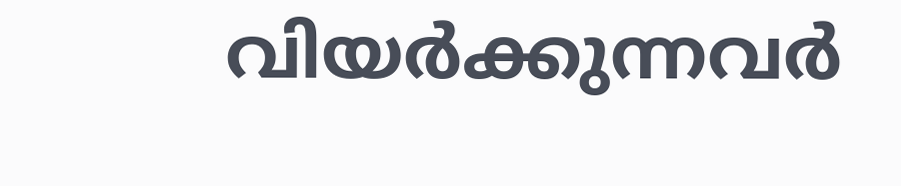വിയര്‍ക്കുന്നവര്‍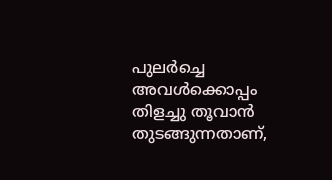പുലര്‍ച്ചെ അവള്‍ക്കൊപ്പം
തിളച്ചു തൂവാന്‍
തുടങ്ങുന്നതാണ്,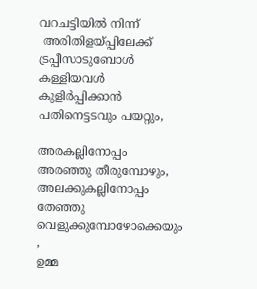വറചട്ടിയില്‍ നിന്ന്
 അരിതിളയ്പ്പിലേക്ക്
ട്രപ്പീസാടുബോള്‍
കള്ളിയവള്‍
കുളിര്‍പ്പിക്കാന്‍
പതിനെട്ടടവും പയറ്റും,

അരകല്ലിനോപ്പം
അരഞ്ഞു തീരുമ്പോഴും,
അലക്കുകല്ലിനോപ്പം തേഞ്ഞു
വെളുക്കുമ്പോഴോക്കെയും ,
ഉമ്മ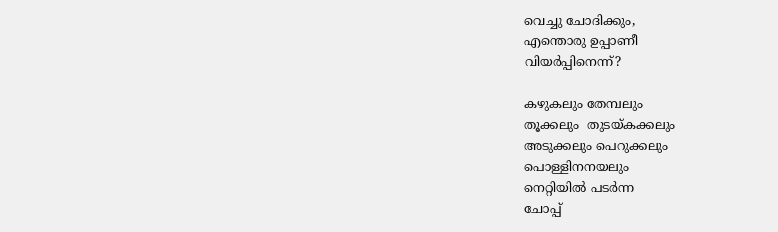വെച്ചു ചോദിക്കും,
എന്തൊരു ഉപ്പാണീ
വിയര്‍പ്പിനെന്ന്‍?

കഴുകലും തേമ്പലും
തൂക്കലും  തുടയ്കക്കലും
അടുക്കലും പെറുക്കലും
പൊള്ളിനനയലും
നെറ്റിയില്‍ പടര്‍ന്ന
ചോപ്പ്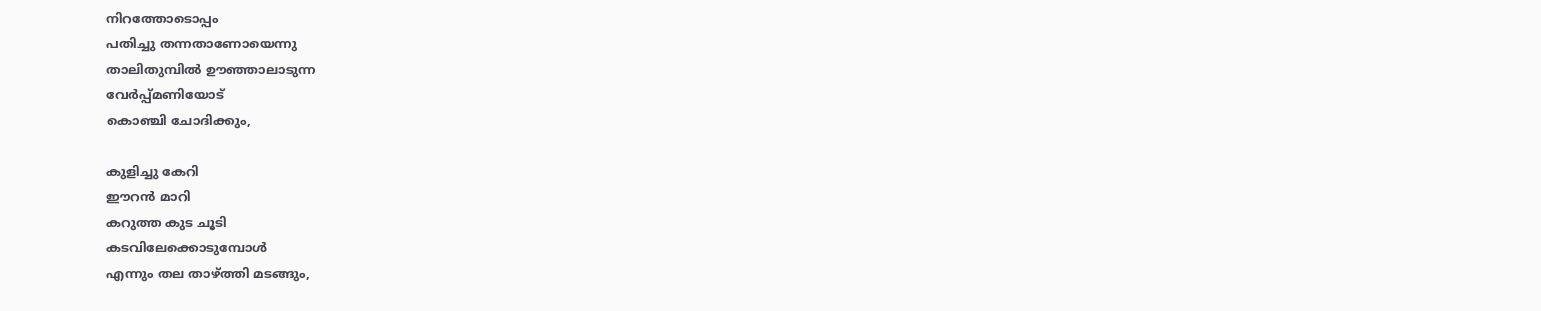നിറത്തോടൊപ്പം
പതിച്ചു തന്നതാണോയെന്നു
താലിതുമ്പില്‍ ഊഞ്ഞാലാടുന്ന
വേര്‍പ്പ്മണിയോട്
കൊഞ്ചി ചോദിക്കും,

കുളിച്ചു കേറി
ഈറന്‍ മാറി
കറുത്ത കുട ചൂടി
കടവിലേക്കൊടുമ്പോള്‍
എന്നും തല താഴ്ത്തി മടങ്ങും,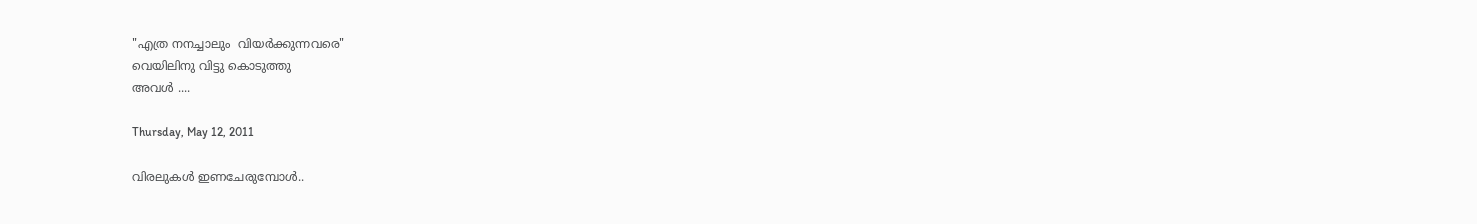"എത്ര നനച്ചാലും  വിയര്‍ക്കുന്നവരെ"
വെയിലിനു വിട്ടു കൊടുത്തു
അവള്‍ ....

Thursday, May 12, 2011

വിരലുകള്‍ ഇണചേരുമ്പോള്‍..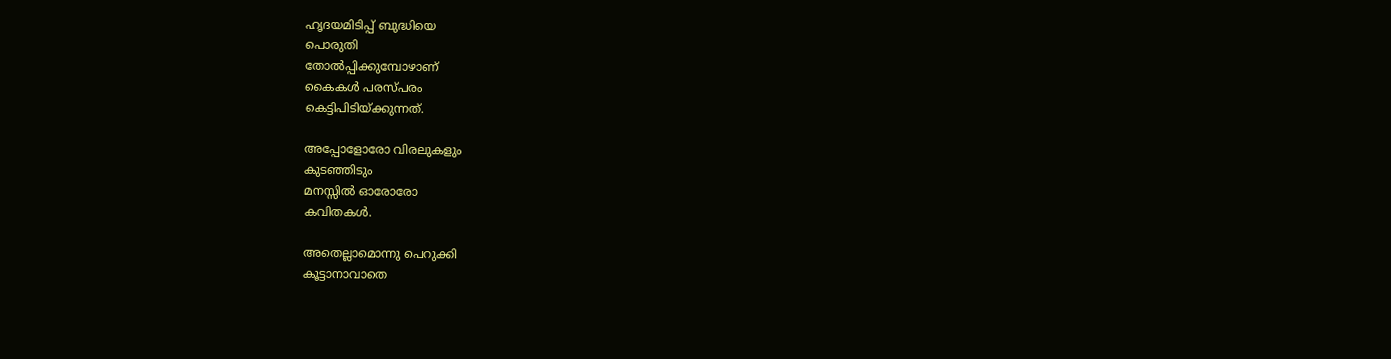ഹൃദയമിടിപ്പ് ബുദ്ധിയെ
പൊരുതി
തോല്‍പ്പിക്കുമ്പോഴാണ്
കൈകള്‍ പരസ്പരം
കെട്ടിപിടിയ്ക്കുന്നത്.

അപ്പോളോരോ വിരലുകളും
കുടഞ്ഞിടും
മനസ്സില്‍ ഓരോരോ
കവിതകള്‍.

അതെല്ലാമൊന്നു പെറുക്കി
കൂട്ടാനാവാതെ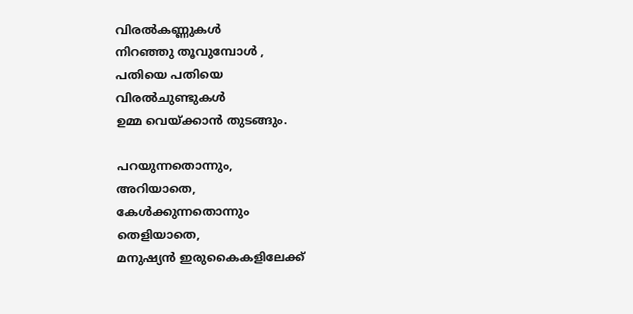വിരല്‍കണ്ണുകള്‍
നിറഞ്ഞു തൂവുമ്പോള്‍ ,
പതിയെ പതിയെ
വിരല്‍ചുണ്ടുകള്‍
ഉമ്മ വെയ്ക്കാന്‍ തുടങ്ങും.

പറയുന്നതൊന്നും,
അറിയാതെ,
കേള്‍ക്കുന്നതൊന്നും
തെളിയാതെ,
മനുഷ്യന്‍ ഇരുകൈകളിലേക്ക്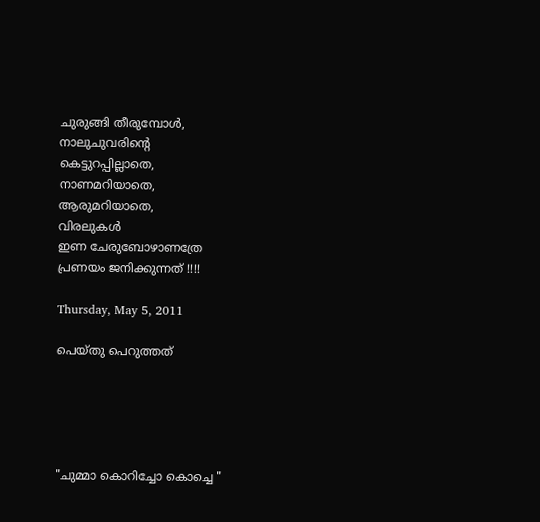ചുരുങ്ങി തീരുമ്പോള്‍,
നാലുചുവരിന്റെ
കെട്ടുറപ്പില്ലാതെ,
നാണമറിയാതെ,
ആരുമറിയാതെ,
വിരലുകള്‍
ഇണ ചേരുബോഴാണത്രേ
പ്രണയം ജനിക്കുന്നത് !!!!

Thursday, May 5, 2011

പെയ്തു പെറുത്തത്





"ചുമ്മാ കൊറിച്ചോ കൊച്ചെ "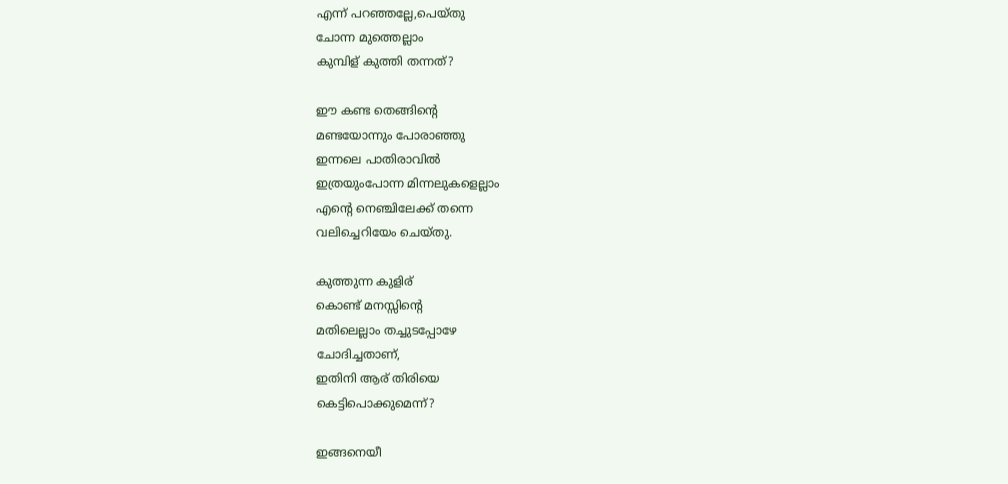എന്ന് പറഞ്ഞല്ലേ,പെയ്തു
ചോന്ന മുത്തെല്ലാം
കുമ്പിള് കുത്തി തന്നത്?

ഈ കണ്ട തെങ്ങിന്റെ
മണ്ടയോന്നും പോരാഞ്ഞു
ഇന്നലെ പാതിരാവില്‍
ഇത്രയുംപോന്ന മിന്നലുകളെല്ലാം
എന്റെ നെഞ്ചിലേക്ക് തന്നെ
വലിച്ചെറിയേം ചെയ്തു.

കുത്തുന്ന കുളിര്
കൊണ്ട് മനസ്സിന്റെ
മതിലെല്ലാം തച്ചുടപ്പോഴേ
ചോദിച്ചതാണ്,
ഇതിനി ആര് തിരിയെ
കെട്ടിപൊക്കുമെന്ന്?

ഇങ്ങനെയീ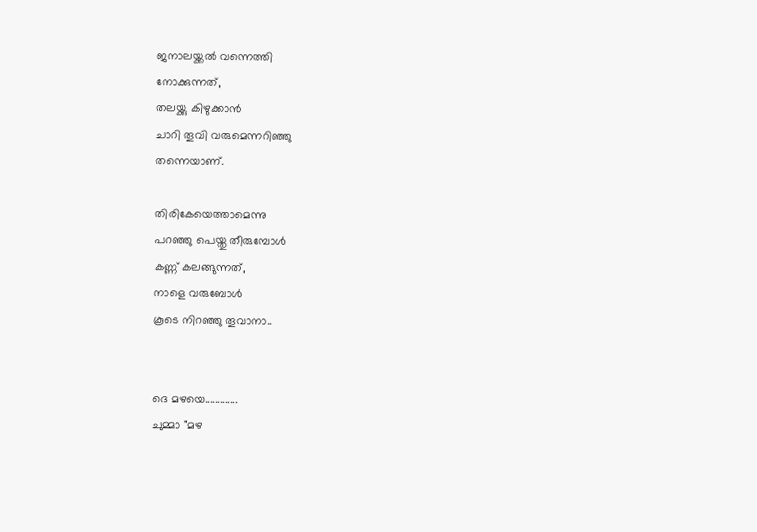ജനാലയ്ക്കല്‍ വന്നെത്തി
നോക്കുന്നത്,
തലയ്ക്കു കിഴുക്കാന്‍
ചാറി തൂവി വരുമെന്നറിഞ്ഞു
തന്നെയാണ്.

തിരികേയെത്താമെന്നു
പറഞ്ഞു പെയ്തു തീരുമ്പോള്‍
കണ്ണ് കലങ്ങുന്നത്,
നാളെ വരുബോള്‍
കൂടെ നിറഞ്ഞു തൂവാനാ..


ദെ മഴയെ.............
ചുമ്മാ "മഴ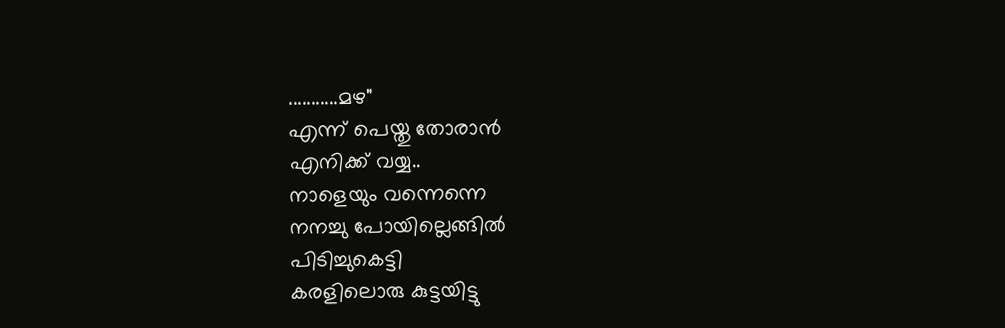...........മഴ"
എന്ന് പെയ്തു തോരാന്‍
എനിക്ക് വയ്യ..
നാളെയും വന്നെന്നെ
നനച്ചു പോയില്ലെങ്ങില്‍
പിടിച്ചുകെട്ടി
കരളിലൊരു കുട്ടയിട്ടു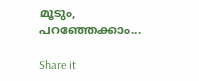മൂടും,
പറഞ്ഞേക്കാം...

Share it